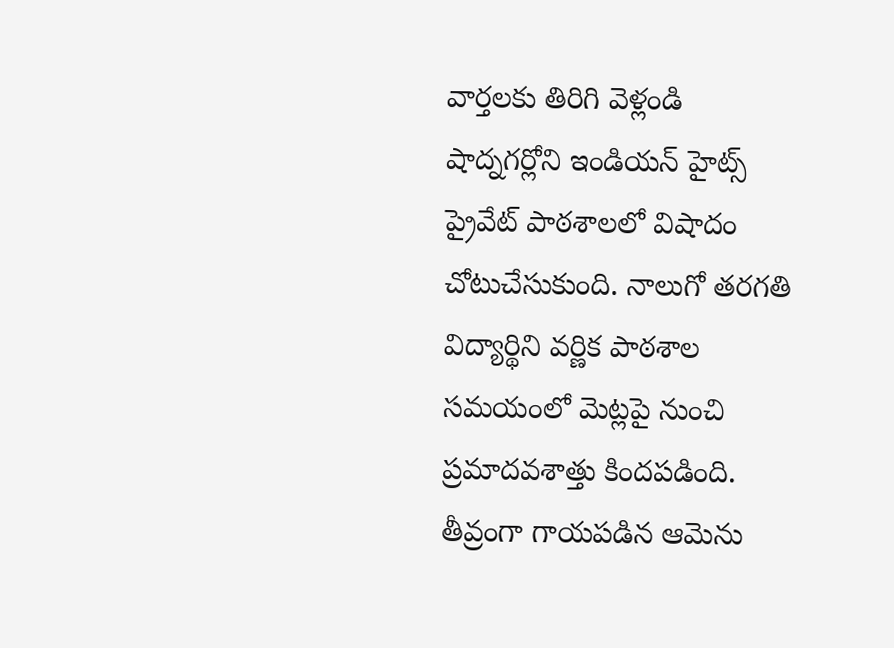వార్తలకు తిరిగి వెళ్లండి
షాద్నగర్లోని ఇండియన్ హైట్స్ ప్రైవేట్ పాఠశాలలో విషాదం చోటుచేసుకుంది. నాలుగో తరగతి విద్యార్థిని వర్ణిక పాఠశాల సమయంలో మెట్లపై నుంచి ప్రమాదవశాత్తు కిందపడింది.
తీవ్రంగా గాయపడిన ఆమెను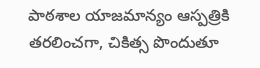పాఠశాల యాజమాన్యం ఆస్పత్రికి తరలించగా, చికిత్స పొందుతూ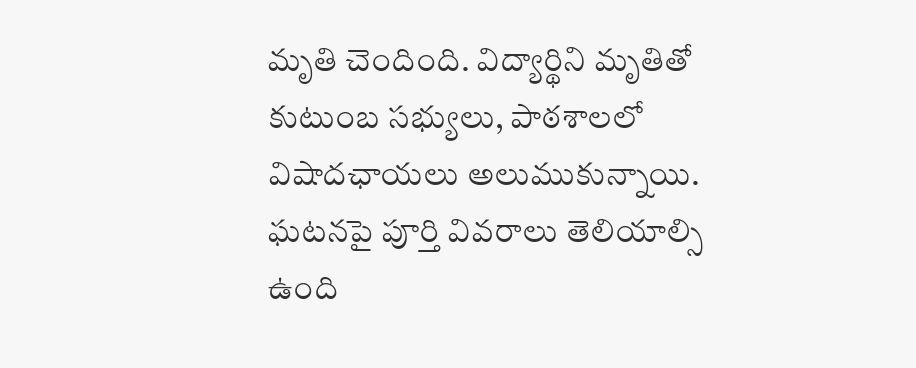మృతి చెందింది. విద్యార్థిని మృతితో కుటుంబ సభ్యులు, పాఠశాలలో విషాదఛాయలు అలుముకున్నాయి. ఘటనపై పూర్తి వివరాలు తెలియాల్సి ఉంది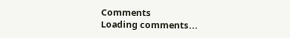Comments
Loading comments...